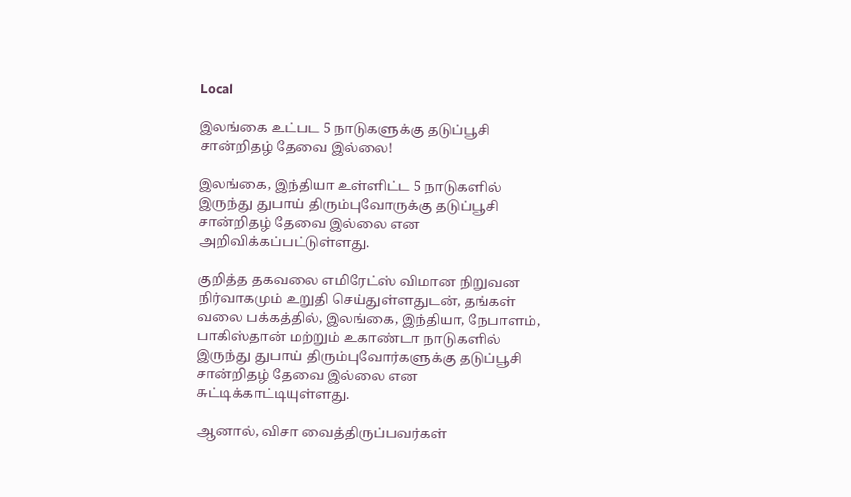Local

இலங்கை உட்பட 5 நாடுகளுக்கு தடுப்பூசி சான்றிதழ் தேவை இல்லை!

இலங்கை, இந்தியா உள்ளிட்ட 5 நாடுகளில் இருந்து துபாய் திரும்புவோருக்கு தடுப்பூசி சான்றிதழ் தேவை இல்லை என அறிவிக்கப்பட்டுள்ளது.

குறித்த தகவலை எமிரேட்ஸ் விமான நிறுவன நிர்வாகமும் உறுதி செய்துள்ளதுடன், தங்கள் வலை பக்கத்தில், இலங்கை, இந்தியா, நேபாளம், பாகிஸ்தான் மற்றும் உகாண்டா நாடுகளில் இருந்து துபாய் திரும்புவோர்களுக்கு தடுப்பூசி சான்றிதழ் தேவை இல்லை என சுட்டிக்காட்டியுள்ளது.

ஆனால், விசா வைத்திருப்பவர்கள்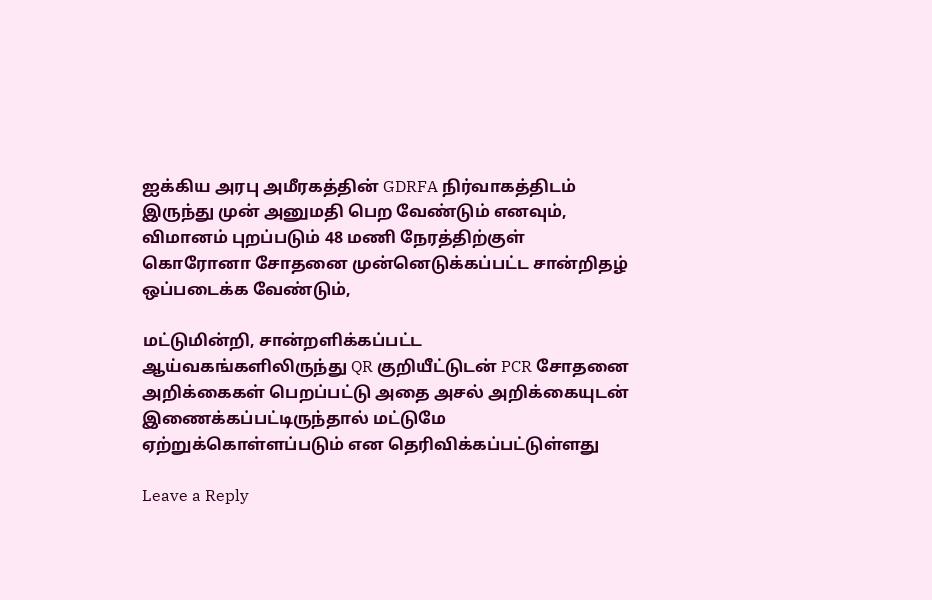ஐக்கிய அரபு அமீரகத்தின் GDRFA நிர்வாகத்திடம் இருந்து முன் அனுமதி பெற வேண்டும் எனவும், விமானம் புறப்படும் 48 மணி நேரத்திற்குள் கொரோனா சோதனை முன்னெடுக்கப்பட்ட சான்றிதழ் ஒப்படைக்க வேண்டும்,

மட்டுமின்றி, சான்றளிக்கப்பட்ட ஆய்வகங்களிலிருந்து QR குறியீட்டுடன் PCR சோதனை அறிக்கைகள் பெறப்பட்டு அதை அசல் அறிக்கையுடன் இணைக்கப்பட்டிருந்தால் மட்டுமே ஏற்றுக்கொள்ளப்படும் என தெரிவிக்கப்பட்டுள்ளது

Leave a Reply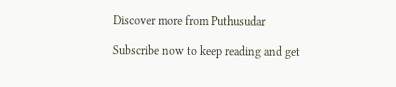Discover more from Puthusudar

Subscribe now to keep reading and get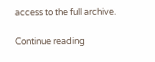access to the full archive.

Continue reading